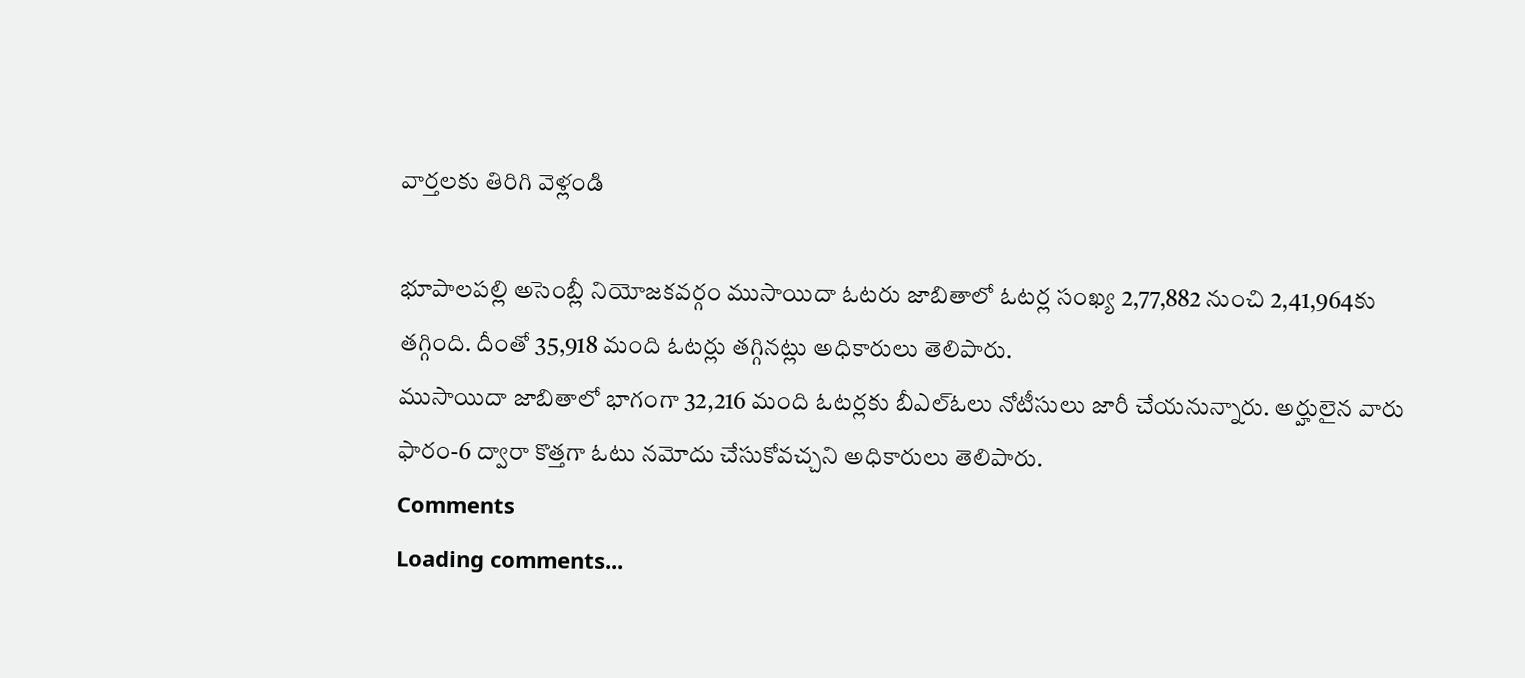వార్తలకు తిరిగి వెళ్లండి

భూపాలపల్లి అసెంబ్లీ నియోజకవర్గం ముసాయిదా ఓటరు జాబితాలో ఓటర్ల సంఖ్య 2,77,882 నుంచి 2,41,964కు తగ్గింది. దీంతో 35,918 మంది ఓటర్లు తగ్గినట్లు అధికారులు తెలిపారు.
ముసాయిదా జాబితాలో భాగంగా 32,216 మంది ఓటర్లకు బీఎల్ఓలు నోటీసులు జారీ చేయనున్నారు. అర్హులైన వారు ఫారం-6 ద్వారా కొత్తగా ఓటు నమోదు చేసుకోవచ్చని అధికారులు తెలిపారు.
Comments
Loading comments...